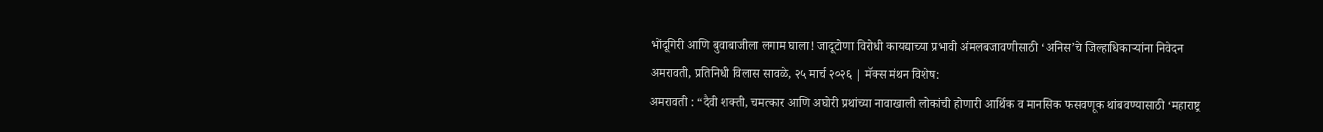भोंदूगिरी आणि बुवाबाजीला लगाम घाला! जादूटोणा विरोधी कायद्याच्या प्रभावी अंमलबजावणीसाठी ‘अनिस’चे जिल्हाधिकाऱ्यांना निवेदन
अमरावती, प्रतिनिधी विलास सावळे, २५ मार्च २०२६ | मॅक्स मंथन विशेष:
अमरावती : “दैवी शक्ती, चमत्कार आणि अघोरी प्रथांच्या नावाखाली लोकांची होणारी आर्थिक व मानसिक फसवणूक थांबवण्यासाठी ‘महाराष्ट्र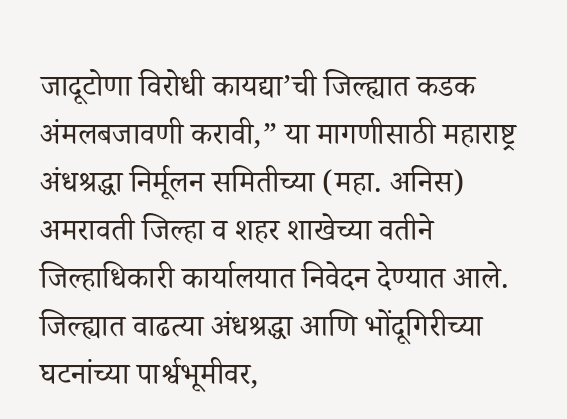जादूटोणा विरोधी कायद्या’ची जिल्ह्यात कडक अंमलबजावणी करावी,” या मागणीसाठी महाराष्ट्र अंधश्रद्धा निर्मूलन समितीच्या (महा. अनिस) अमरावती जिल्हा व शहर शाखेच्या वतीने जिल्हाधिकारी कार्यालयात निवेदन देण्यात आले.
जिल्ह्यात वाढत्या अंधश्रद्धा आणि भोंदूगिरीच्या घटनांच्या पार्श्वभूमीवर,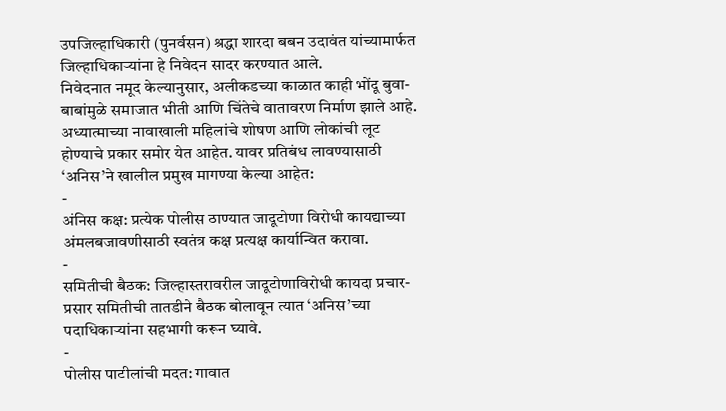उपजिल्हाधिकारी (पुनर्वसन) श्रद्धा शारदा बबन उदावंत यांच्यामार्फत जिल्हाधिकाऱ्यांना हे निवेदन सादर करण्यात आले.
निवेदनात नमूद केल्यानुसार, अलीकडच्या काळात काही भोंदू बुवा-बाबांमुळे समाजात भीती आणि चिंतेचे वातावरण निर्माण झाले आहे. अध्यात्माच्या नावाखाली महिलांचे शोषण आणि लोकांची लूट होण्याचे प्रकार समोर येत आहेत. यावर प्रतिबंध लावण्यासाठी ‘अनिस’ने खालील प्रमुख मागण्या केल्या आहेत:
-
अंनिस कक्ष: प्रत्येक पोलीस ठाण्यात जादूटोणा विरोधी कायद्याच्या अंमलबजावणीसाठी स्वतंत्र कक्ष प्रत्यक्ष कार्यान्वित करावा.
-
समितीची बैठक: जिल्हास्तरावरील जादूटोणाविरोधी कायदा प्रचार-प्रसार समितीची तातडीने बैठक बोलावून त्यात ‘अनिस’च्या पदाधिकाऱ्यांना सहभागी करून घ्यावे.
-
पोलीस पाटीलांची मदत: गावात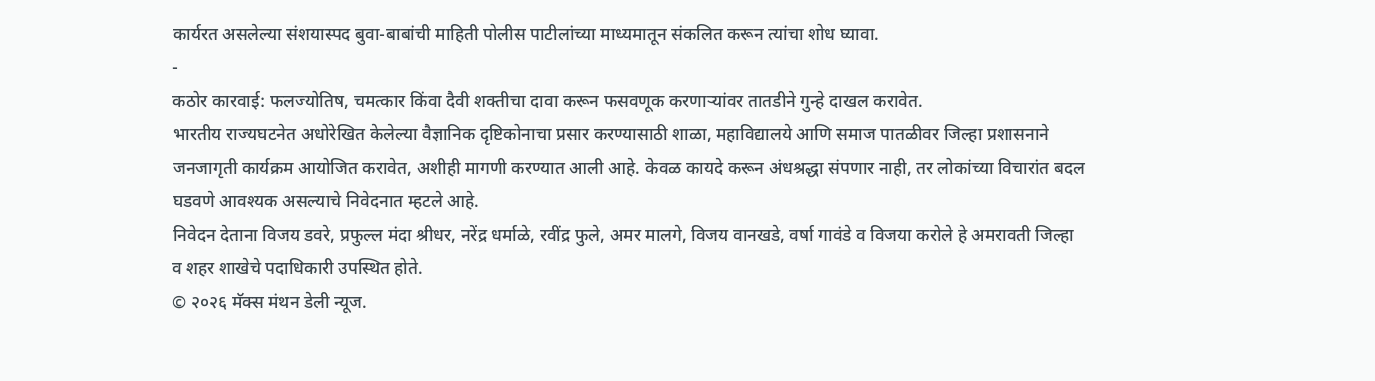कार्यरत असलेल्या संशयास्पद बुवा-बाबांची माहिती पोलीस पाटीलांच्या माध्यमातून संकलित करून त्यांचा शोध घ्यावा.
-
कठोर कारवाई: फलज्योतिष, चमत्कार किंवा दैवी शक्तीचा दावा करून फसवणूक करणाऱ्यांवर तातडीने गुन्हे दाखल करावेत.
भारतीय राज्यघटनेत अधोरेखित केलेल्या वैज्ञानिक दृष्टिकोनाचा प्रसार करण्यासाठी शाळा, महाविद्यालये आणि समाज पातळीवर जिल्हा प्रशासनाने जनजागृती कार्यक्रम आयोजित करावेत, अशीही मागणी करण्यात आली आहे. केवळ कायदे करून अंधश्रद्धा संपणार नाही, तर लोकांच्या विचारांत बदल घडवणे आवश्यक असल्याचे निवेदनात म्हटले आहे.
निवेदन देताना विजय डवरे, प्रफुल्ल मंदा श्रीधर, नरेंद्र धर्माळे, रवींद्र फुले, अमर मालगे, विजय वानखडे, वर्षा गावंडे व विजया करोले हे अमरावती जिल्हा व शहर शाखेचे पदाधिकारी उपस्थित होते.
© २०२६ मॅक्स मंथन डेली न्यूज.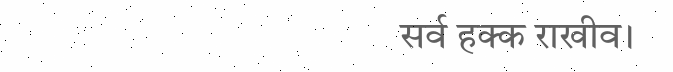सर्व हक्क राखीव।